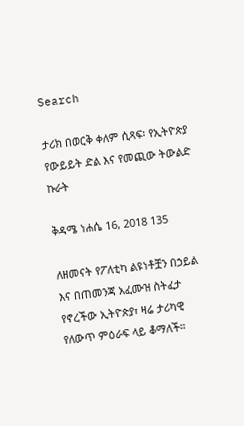Search

ታሪክ በወርቅ ቀለም ሲጻፍ፡ የኢትዮጵያ የውይይት ድል እና የመጪው ትውልድ ኩራት

ቅዳሜ ነሐሴ 16, 2018 135

ለዘመናት የፖለቲካ ልዩነቶቿን በኃይል እና በጠመንጃ አፈሙዝ ስትፈታ የኖረችው ኢትዮጵያ፣ ዛሬ ታሪካዊ የለውጥ ምዕራፍ ላይ ቆማለች።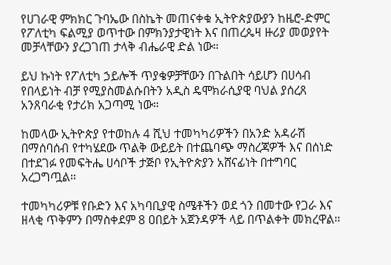የሀገራዊ ምክክር ጉባኤው በስኬት መጠናቀቁ ኢትዮጵያውያን ከዜሮ-ድምር የፖለቲካ ፍልሚያ ወጥተው በምክንያታዊነት እና በጠረጴዛ ዙሪያ መወያየት መቻላቸውን ያረጋገጠ ታላቅ ብሔራዊ ድል ነው።

ይህ ኩነት የፖለቲካ ኃይሎች ጥያቄዎቻቸውን በጉልበት ሳይሆን በሀሳብ የበላይነት ብቻ የሚያስመልሱበትን አዲስ ዴሞክራሲያዊ ባህል ያሰረጸ አንጸባራቂ የታሪክ አጋጣሚ ነው።

ከመላው ኢትዮጵያ የተወከሉ 4 ሺህ ተመካካሪዎችን በአንድ አዳራሽ በማሰባሰብ የተካሄደው ጥልቅ ውይይት በተጨባጭ ማስረጃዎች እና በሰነድ በተደገፉ የመፍትሔ ሀሳቦች ታጅቦ የኢትዮጵያን አሸናፊነት በተግባር አረጋግጧል።

ተመካካሪዎቹ የቡድን እና አካባቢያዊ ስሜቶችን ወደ ጎን በመተው የጋራ እና ዘላቂ ጥቅምን በማስቀደም 8 ዐበይት አጀንዳዎች ላይ በጥልቀት መክረዋል።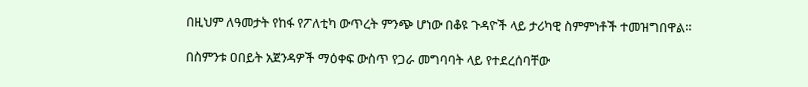በዚህም ለዓመታት የከፋ የፖለቲካ ውጥረት ምንጭ ሆነው በቆዩ ጉዳዮች ላይ ታሪካዊ ስምምነቶች ተመዝግበዋል።

በስምንቱ ዐበይት አጀንዳዎች ማዕቀፍ ውስጥ የጋራ መግባባት ላይ የተደረሰባቸው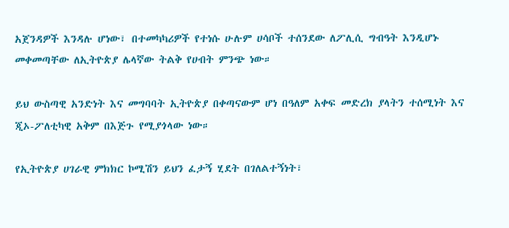አጀንዳዎች እንዳሉ ሆነው፣ በተመካካሪዎች የተነሱ ሁሉም ሀሳቦች ተሰንደው ለፖሊሲ ግብዓት እንዲሆኑ መቀመጣቸው ለኢትዮጵያ ሌላኛው ትልቅ የሀብት ምንጭ ነው።

ይህ ውስጣዊ አንድነት እና መግባባት ኢትዮጵያ በቀጣናውም ሆነ በዓለም አቀፍ መድረክ ያላትን ተሰሚነት እና ጂኦ-ፖለቲካዊ አቅም በእጅጉ የሚያጎላው ነው።

የኢትዮጵያ ሀገራዊ ምክክር ኮሚሽን ይህን ፈታኝ ሂደት በገለልተኝነት፣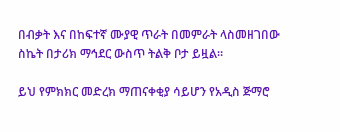በብቃት እና በከፍተኛ ሙያዊ ጥራት በመምራት ላስመዘገበው ስኬት በታሪክ ማኅደር ውስጥ ትልቅ ቦታ ይዟል።

ይህ የምክክር መድረክ ማጠናቀቂያ ሳይሆን የአዲስ ጅማሮ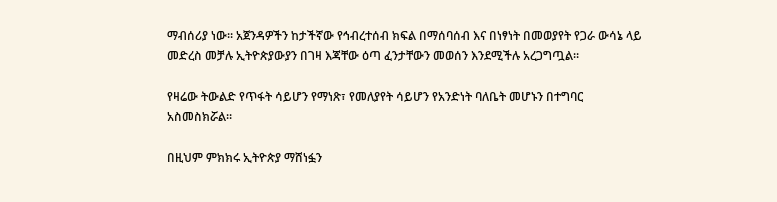ማብሰሪያ ነው። አጀንዳዎችን ከታችኛው የኅብረተሰብ ክፍል በማሰባሰብ እና በነፃነት በመወያየት የጋራ ውሳኔ ላይ መድረስ መቻሉ ኢትዮጵያውያን በገዛ እጃቸው ዕጣ ፈንታቸውን መወሰን እንደሚችሉ አረጋግጧል።

የዛሬው ትውልድ የጥፋት ሳይሆን የማነጽ፣ የመለያየት ሳይሆን የአንድነት ባለቤት መሆኑን በተግባር አስመስክሯል።

በዚህም ምክክሩ ኢትዮጵያ ማሸነፏን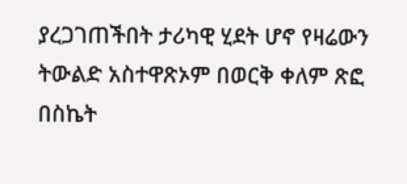ያረጋገጠችበት ታሪካዊ ሂደት ሆኖ የዛሬውን ትውልድ አስተዋጽኦም በወርቅ ቀለም ጽፎ በስኬት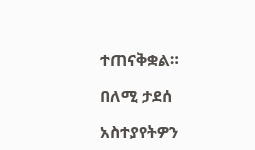ተጠናቅቋል።

በለሚ ታደሰ

አስተያየትዎን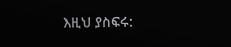እዚህ ያስፍሩ: